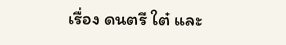เรื่อง ดนตรี ใต๋ และ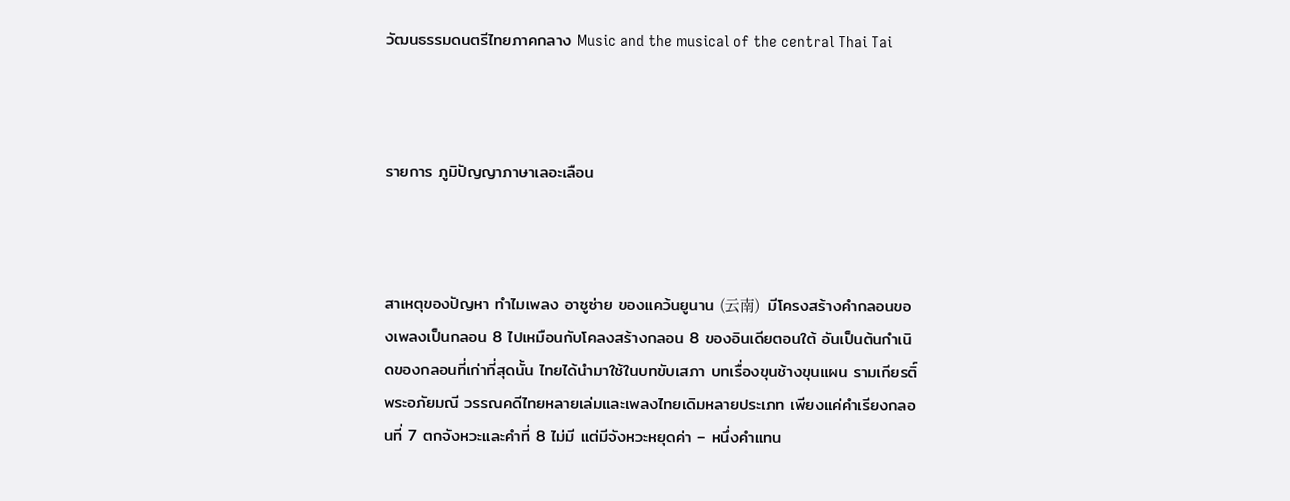วัฒนธรรมดนตรีไทยภาคกลาง Music and the musical of the central Thai Tai



รายการ ภูมิปัญญาภาษาเลอะเลือน



สาเหตุของปัญหา ทำไมเพลง อาซูซ่าย ของแคว้นยูนาน (云南)  มีโครงสร้างคำกลอนของเพลงเป็นกลอน 8 ไปเหมือนกับโคลงสร้างกลอน 8 ของอินเดียตอนใต้ อันเป็นต้นกำเนิดของกลอนที่เก่าที่สุดนั้น ไทยได้นำมาใช้ในบทขับเสภา บทเรื่องขุนช้างขุนแผน รามเกียรติ์ พระอภัยมณี วรรณคดีไทยหลายเล่มและเพลงไทยเดิมหลายประเภท เพียงแค่คำเรียงกลอนที่ 7 ตกจังหวะและคำที่ 8 ไม่มี แต่มีจังหวะหยุดค่า – หนึ่งคำแทน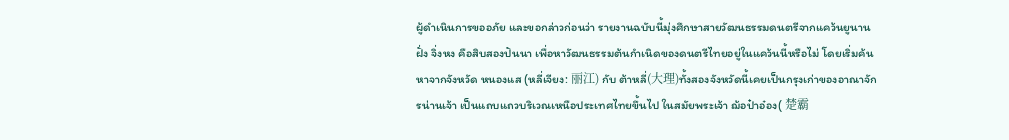ผู้ดำเนินการขออภัย และขอกล่าวก่อนว่า รายงานฉบับนี้มุ่งศึกษาสายวัฒนธรรมดนตรีจากแคว้นยูนานฝั่ง จิ่งหง คือสิบสองปันนา เพื่อหาวัฒนธรรมต้นกำเนิดของดนตรีไทยอยู่ในแคว้นนี้หรือไม่ โดยเริ่มค้นหาจากจังหวัด หนองแส (หลี่เจียง: 丽江) กับ ต้าหลี่(大理)ทั้งสองจังหวัดนี้เคยเป็นกรุงเก่าของอาณาจักรน่านเจ้า เป็นแถบแถวบริเวณเหนือประเทศไทยขึ้นไป ในสมัยพระเจ้า ฌ้อป๋าอ๋อง( 楚霸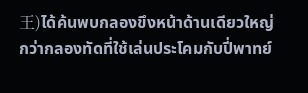王)ได้ค้นพบกลองขึงหน้าด้านเดียวใหญ่กว่ากลองทัดที่ใช้เล่นประโคมกับปี่พาทย์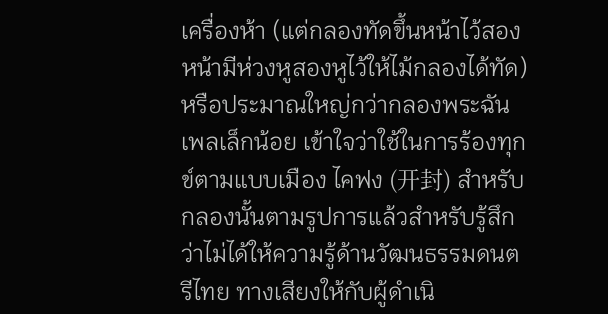เครื่องห้า (แต่กลองทัดขึ้นหน้าไว้สองหน้ามีห่วงหูสองหูไว้ให้ไม้กลองได้ทัด) หรือประมาณใหญ่กว่ากลองพระฉันเพลเล็กน้อย เข้าใจว่าใช้ในการร้องทุกข์ตามแบบเมือง ไคฟง (开封) สำหรับกลองนั้นตามรูปการแล้วสำหรับรู้สึกว่าไม่ได้ให้ความรู้ด้านวัฒนธรรมดนตรีไทย ทางเสียงให้กับผู้ดำเนิ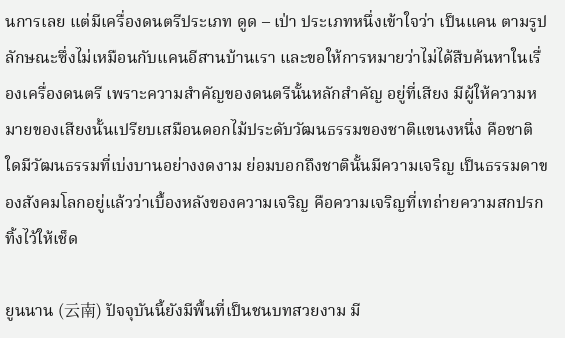นการเลย แต่มีเครื่องดนตรีประเภท ดูด – เป่า ประเภทหนึ่งเข้าใจว่า เป็นแคน ตามรูปลักษณะซึ่งไม่เหมือนกับแคนอีสานบ้านเรา และขอให้การหมายว่าไม่ได้สืบค้นหาในเรื่องเครื่องดนตรี เพราะความสำคัญของดนตรีนั้นหลักสำคัญ อยู่ที่เสียง มีผู้ให้ความหมายของเสียงนั้นเปรียบเสมือนดอกไม้ประดับวัฒนธรรมของชาติแขนงหนึ่ง คือชาติใดมีวัฒนธรรมที่เบ่งบานอย่างงดงาม ย่อมบอกถึงชาตินั้นมีความเจริญ เป็นธรรมดาของสังคมโลกอยู่แล้วว่าเบื้องหลังของความเจริญ คือความเจริญที่เทถ่ายความสกปรกทิ้งไว้ให้เช็ด

ยูนนาน (云南) ปัจจุบันนี้ยังมีพื้นที่เป็นชนบทสวยงาม มี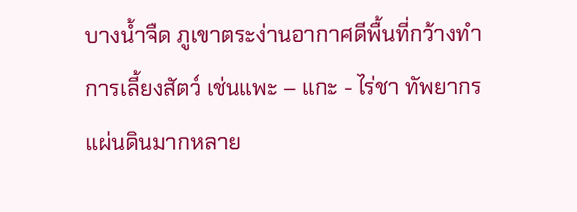บางน้ำจืด ภูเขาตระง่านอากาศดีพื้นที่กว้างทำการเลี้ยงสัตว์ เช่นแพะ – แกะ - ไร่ชา ทัพยากรแผ่นดินมากหลาย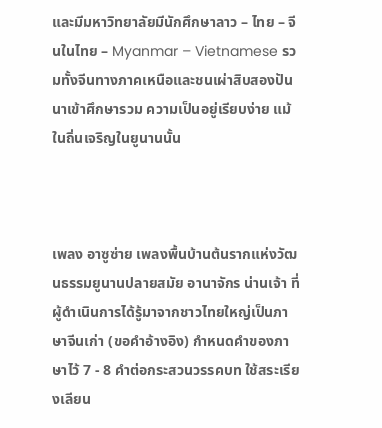และมีมหาวิทยาลัยมีนักศึกษาลาว – ไทย – จีนในไทย – Myanmar – Vietnamese รวมทั้งจีนทางภาคเหนือและชนเผ่าสิบสองปันนาเข้าศึกษารวม ความเป็นอยู่เรียบง่าย แม้ในถิ่นเจริญในยูนานนั้น



เพลง อาซูซ่าย เพลงพื้นบ้านต้นรากแห่งวัฒนธรรมยูนานปลายสมัย อานาจักร น่านเจ้า ที่ผู้ดำเนินการได้รู้มาจากชาวไทยใหญ่เป็นภาษาจีนเก่า (ขอคำอ้างอิง) กำหนดคำของภาษาไว้ 7 - 8 คำต่อกระสวนวรรคบท ใช้สระเรียงเลียน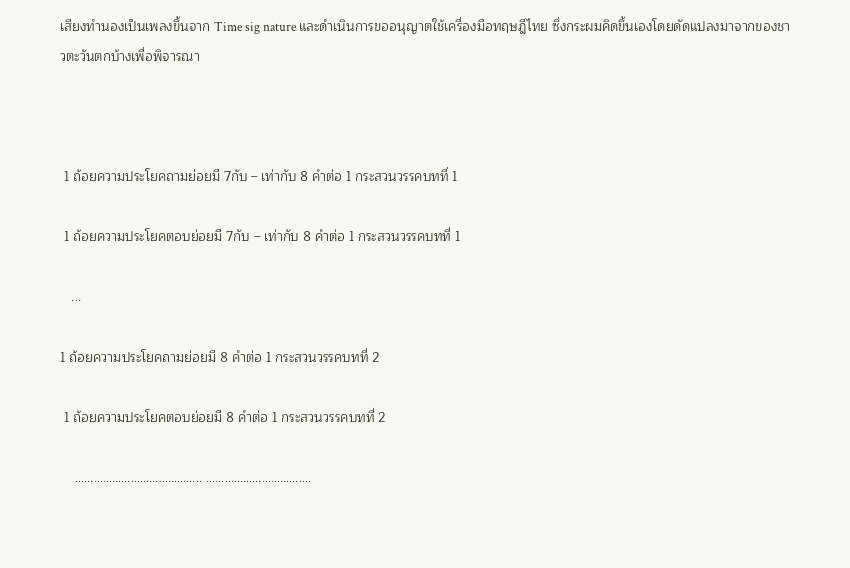เสียงทำนองเป็นเพลงขึ้นจาก Time sig nature และดำเนินการขออนุญาตใช้เครื่องมือทฤษฎีไทย ซึ่งกระผมคิดขึ้นเองโดยดัดแปลงมาจากของชาวตะวันตกบ้างเพื่อพิจารณา



 1 ถ้อยความประโยคถามย่อยมี 7กับ – เท่ากับ 8 คำต่อ 1 กระสวนวรรคบทที่ 1

 1 ถ้อยความประโยคตอบย่อยมี 7กับ – เท่ากับ 8 คำต่อ 1 กระสวนวรรคบทที่ 1

   ...

1 ถ้อยความประโยคถามย่อยมี 8 คำต่อ 1 กระสวนวรรคบทที่ 2

 1 ถ้อยความประโยคตอบย่อยมี 8 คำต่อ 1 กระสวนวรรคบทที่ 2

    ………………………………….. …………………………….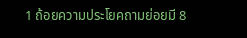1 ถ้อยความประโยคถามย่อยมี 8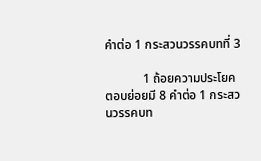คำต่อ 1 กระสวนวรรคบทที่ 3

            1 ถ้อยความประโยคตอบย่อยมี 8 คำต่อ 1 กระสวนวรรคบท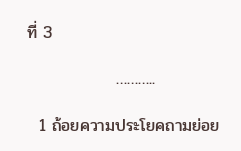ที่ 3

               ………..

  1 ถ้อยความประโยคถามย่อย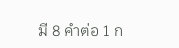มี 8 คำต่อ 1 ก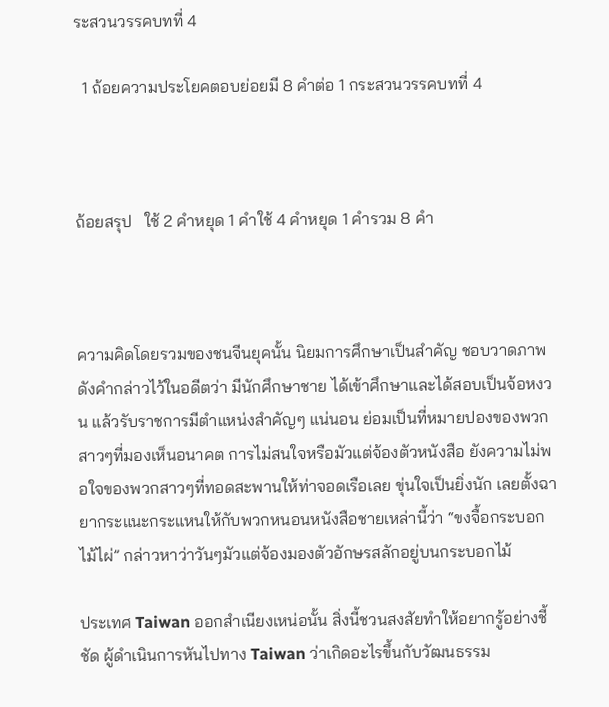ระสวนวรรคบทที่ 4

  1 ถ้อยความประโยคตอบย่อยมี 8 คำต่อ 1 กระสวนวรรคบทที่ 4



ถ้อยสรุป   ใช้ 2 คำหยุด 1 คำใช้ 4 คำหยุด 1 คำรวม 8 คำ



ความคิดโดยรวมของชนจีนยุคนั้น นิยมการศึกษาเป็นสำคัญ ชอบวาดภาพ ดังคำกล่าวไว้ในอดีตว่า มีนักศึกษาชาย ได้เข้าศึกษาและได้สอบเป็นจ้อหงวน แล้วรับราชการมีตำแหน่งสำคัญๆ แน่นอน ย่อมเป็นที่หมายปองของพวกสาวๆที่มองเห็นอนาคต การไม่สนใจหรือมัวแต่จ้องตัวหนังสือ ยังความไม่พอใจของพวกสาวๆที่ทอดสะพานให้ท่าจอดเรือเลย ขุ่นใจเป็นยิ่งนัก เลยตั้งฉายากระแนะกระแหนให้กับพวกหนอนหนังสือชายเหล่านี้ว่า “ขงจื้อกระบอกไม้ไผ่” กล่าวหาว่าวันๆมัวแต่จ้องมองตัวอักษรสลักอยู่บนกระบอกไม้

ประเทศ Taiwan ออกสำเนียงเหน่อนั้น สิ่งนี้ชวนสงสัยทำให้อยากรู้อย่างชี้ชัด ผู้ดำเนินการหันไปทาง Taiwan ว่าเกิดอะไรขึ้นกับวัฒนธรรม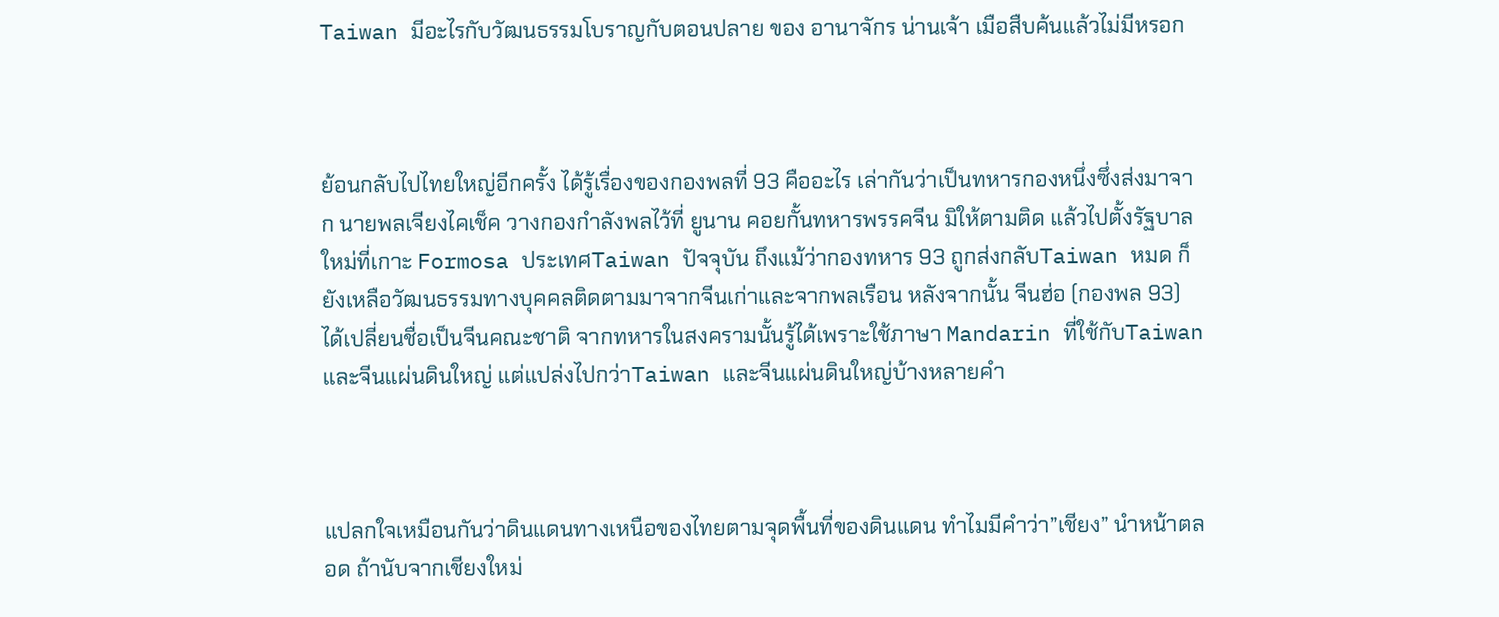Taiwan มีอะไรกับวัฒนธรรมโบราญกับตอนปลาย ของ อานาจักร น่านเจ้า เมือสืบค้นแล้วไม่มีหรอก



ย้อนกลับไปไทยใหญ่อีกครั้ง ได้รู้เรื่องของกองพลที่ 93 คืออะไร เล่ากันว่าเป็นทหารกองหนึ่งซึ่งส่งมาจาก นายพลเจียงไคเช็ค วางกองกำลังพลไว้ที่ ยูนาน คอยกั้นทหารพรรคจีน มิให้ตามติด แล้วไปตั้งรัฐบาลใหม่ที่เกาะ Formosa ประเทศTaiwan ปัจจุบัน ถึงแม้ว่ากองทหาร 93 ถูกส่งกลับTaiwan หมด ก็ยังเหลือวัฒนธรรมทางบุคคลติดตามมาจากจีนเก่าและจากพลเรือน หลังจากนั้น จีนฮ่อ (กองพล 93) ได้เปลี่ยนชื่อเป็นจีนคณะชาติ จากทหารในสงครามนั้นรู้ได้เพราะใช้ภาษา Mandarin ที่ใช้กับTaiwan และจีนแผ่นดินใหญ่ แต่แปล่งไปกว่าTaiwan และจีนแผ่นดินใหญ่บ้างหลายคำ



แปลกใจเหมือนกันว่าดินแดนทางเหนือของไทยตามจุดพื้นที่ของดินแดน ทำไมมีคำว่า”เชียง” นำหน้าตลอด ถ้านับจากเชียงใหม่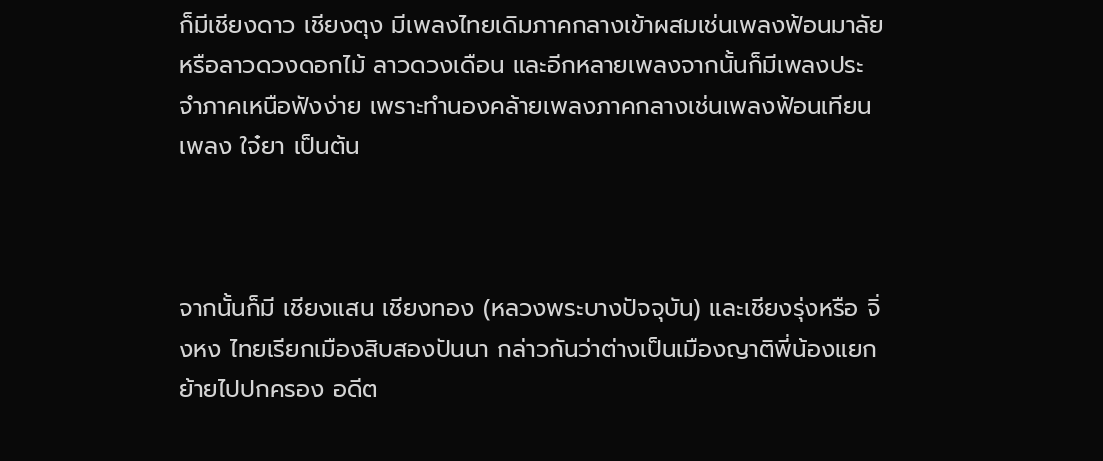ก็มีเชียงดาว เชียงตุง มีเพลงไทยเดิมภาคกลางเข้าผสมเช่นเพลงฟ้อนมาลัย หรือลาวดวงดอกไม้ ลาวดวงเดือน และอีกหลายเพลงจากนั้นก็มีเพลงประจำภาคเหนือฟังง่าย เพราะทำนองคล้ายเพลงภาคกลางเช่นเพลงฟ้อนเทียนเพลง ใจ๋ยา เป็นต้น



จากนั้นก็มี เชียงแสน เชียงทอง (หลวงพระบางปัจจุบัน) และเชียงรุ่งหรือ จิ่งหง ไทยเรียกเมืองสิบสองปันนา กล่าวกันว่าต่างเป็นเมืองญาติพี่น้องแยกย้ายไปปกครอง อดีต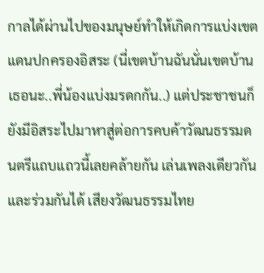กาลได้ผ่านไปของมนุษย์ทำให้เกิดการแบ่งเขตแดนปกครองอิสระ (นี่เขตบ้านฉันนั่นเขตบ้านเธอนะ..พี่น้องแบ่งมรดกกัน..) แต่ประชาชนก็ยังมีอิสระไปมาหาสู่ต่อการคบค้าวัฒนธรรมดนตรีแถบแถวนี้เลยคล้ายกัน เล่นเพลงเดียวกันและร่วมกันได้ เสียงวัฒนธรรมไทย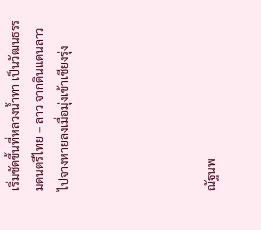เริ่มชัดขึ้นที่หลวงน้ำทา เป็นวัฒนธรรมดนตรีไทย – ลาว จากดินแดนลาวไปจางหายลงเมื่อมุ่งเข้าเชียงรุ่ง





ณัฐนพ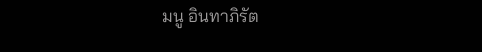มนู อินทาภิรัต